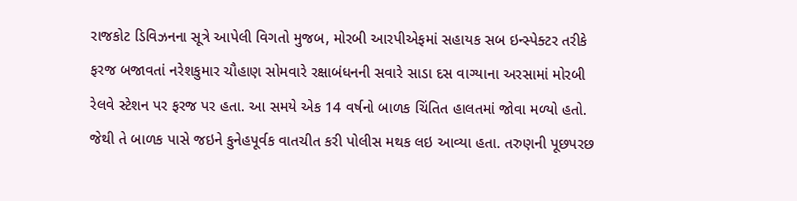રાજકોટ ડિવિઝનના સૂત્રે આપેલી વિગતો મુજબ, મોરબી આરપીએફમાં સહાયક સબ ઇન્સ્પેક્ટર તરીકે ફરજ બજાવતાં નરેશકુમાર ચૌહાણ સોમવારે રક્ષાબંધનની સવારે સાડા દસ વાગ્યાના અરસામાં મોરબી રેલવે સ્ટેશન પર ફરજ પર હતા. આ સમયે એક 14 વર્ષનો બાળક ચિંતિત હાલતમાં જોવા મળ્યો હતો.
જેથી તે બાળક પાસે જઇને કુનેહપૂર્વક વાતચીત કરી પોલીસ મથક લઇ આવ્યા હતા. તરુણની પૂછપરછ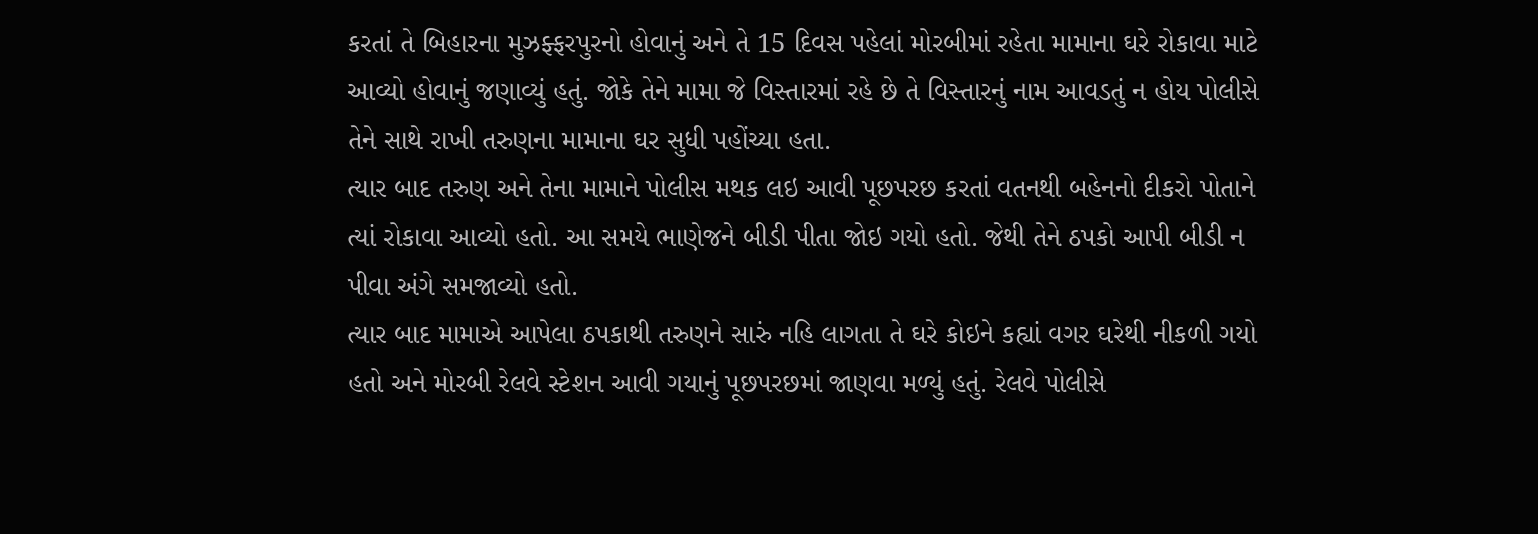કરતાં તે બિહારના મુઝફ્ફરપુરનો હોવાનું અને તે 15 દિવસ પહેલાં મોરબીમાં રહેતા મામાના ઘરે રોકાવા માટે આવ્યો હોવાનું જણાવ્યું હતું. જોકે તેને મામા જે વિસ્તારમાં રહે છે તે વિસ્તારનું નામ આવડતું ન હોય પોલીસે તેને સાથે રાખી તરુણના મામાના ઘર સુધી પહોંચ્યા હતા.
ત્યાર બાદ તરુણ અને તેના મામાને પોલીસ મથક લઇ આવી પૂછપરછ કરતાં વતનથી બહેનનો દીકરો પોતાને ત્યાં રોકાવા આવ્યો હતો. આ સમયે ભાણેજને બીડી પીતા જોઇ ગયો હતો. જેથી તેને ઠપકો આપી બીડી ન પીવા અંગે સમજાવ્યો હતો.
ત્યાર બાદ મામાએ આપેલા ઠપકાથી તરુણને સારું નહિ લાગતા તે ઘરે કોઇને કહ્યાં વગર ઘરેથી નીકળી ગયો હતો અને મોરબી રેલવે સ્ટેશન આવી ગયાનું પૂછપરછમાં જાણવા મળ્યું હતું. રેલવે પોલીસે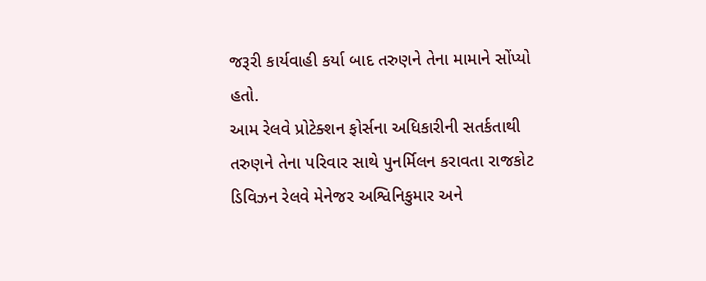જરૂરી કાર્યવાહી કર્યા બાદ તરુણને તેના મામાને સોંપ્યો હતો.
આમ રેલવે પ્રોટેક્શન ફોર્સના અધિકારીની સતર્કતાથી તરુણને તેના પરિવાર સાથે પુનર્મિલન કરાવતા રાજકોટ ડિવિઝન રેલવે મેનેજર અશ્વિનિકુમાર અને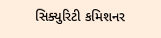સિક્યુરિટી કમિશનર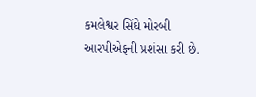કમલેશ્વર સિંઘે મોરબી આરપીએફની પ્રશંસા કરી છે.